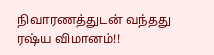நிவாரணத்துடன் வந்தது ரஷ்ய விமானம்!!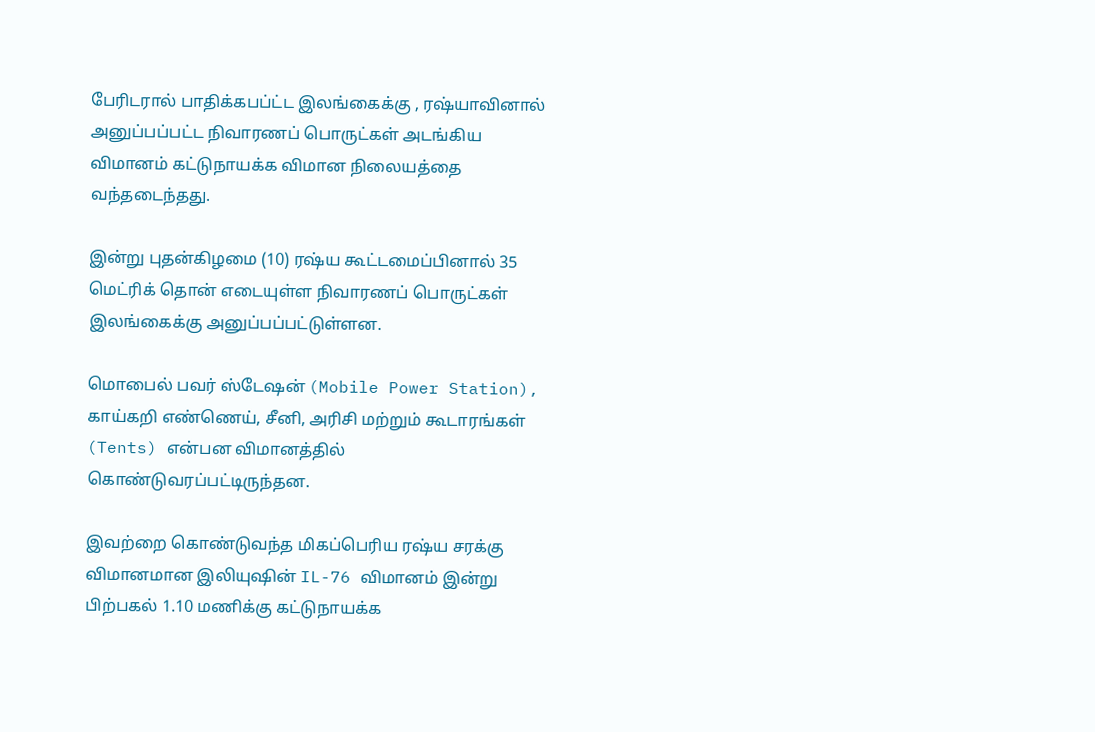பேரிடரால் பாதிக்கபப்ட்ட இலங்கைக்கு , ரஷ்யாவினால் அனுப்பப்பட்ட நிவாரணப் பொருட்கள் அடங்கிய விமானம் கட்டுநாயக்க விமான நிலையத்தை வந்தடைந்தது.

இன்று புதன்கிழமை (10) ரஷ்ய கூட்டமைப்பினால் 35 மெட்ரிக் தொன் எடையுள்ள நிவாரணப் பொருட்கள் இலங்கைக்கு அனுப்பப்பட்டுள்ளன.

மொபைல் பவர் ஸ்டேஷன் (Mobile Power Station), காய்கறி எண்ணெய், சீனி, அரிசி மற்றும் கூடாரங்கள் (Tents) என்பன விமானத்தில் கொண்டுவரப்பட்டிருந்தன.

இவற்றை கொண்டுவந்த மிகப்பெரிய ரஷ்ய சரக்கு விமானமான இலியுஷின் IL-76 விமானம் இன்று பிற்பகல் 1.10 மணிக்கு கட்டுநாயக்க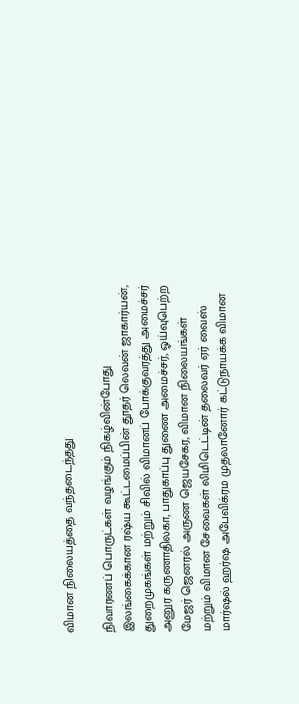விமான நிலையத்தை வந்தடைந்தது

நிவாரணப் பொருட்கள் வழங்கும் நிகழ்வின்போது இலங்கைக்கான ரஷ்ய கூட்டமைப்பின் தூதர் லெவன் ஜாகார்யன், துறைமுகங்கள் மற்றும் சிவில் விமானப் போக்குவரத்து அமைச்சர் அனுர கருணாதிலகா, பாதுகாப்பு துணை அமைச்சர், ஓய்வுபெற்ற மேஜர் ஜெனரல் அருண ஜெயசேகர, விமான நிலையங்கள் மற்றும் விமான சேவைகள் லிமிடெட்டின் தலைவர் ஏர் வைஸ் மார்ஷல் ஹர்ஷ அபேவிக்ரம முதலானோர் கட்டுநாயக்க விமான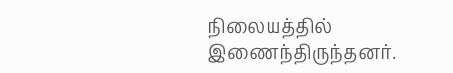நிலையத்தில் இணைந்திருந்தனர்.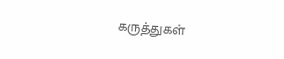கருத்துகள்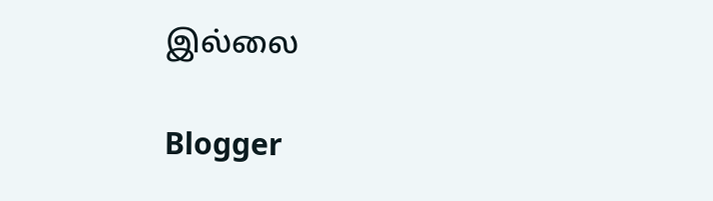இல்லை

Blogger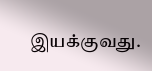இயக்குவது.